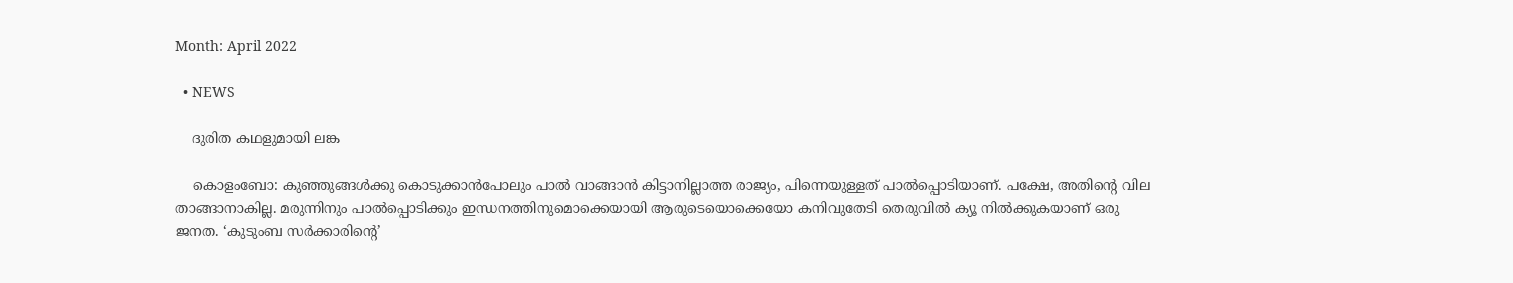Month: April 2022

  • NEWS

    ദുരിത കഥളുമായി ലങ്ക

    കൊളംബോ: കുഞ്ഞുങ്ങള്‍ക്കു കൊടുക്കാന്‍പോലും പാല്‍ വാങ്ങാന്‍ കിട്ടാനില്ലാത്ത രാജ്യം, പിന്നെയുള്ളത് പാല്‍പ്പൊടിയാണ്. പക്ഷേ, അതിന്റെ വില താങ്ങാനാകില്ല. മരുന്നിനും പാല്‍പ്പൊടിക്കും ഇന്ധനത്തിനുമൊക്കെയായി ആരുടെയൊക്കെയോ കനിവുതേടി തെരുവില്‍ ക്യൂ നില്‍ക്കുകയാണ് ഒരു ജനത. ‘കുടുംബ സര്‍ക്കാരിന്റെ’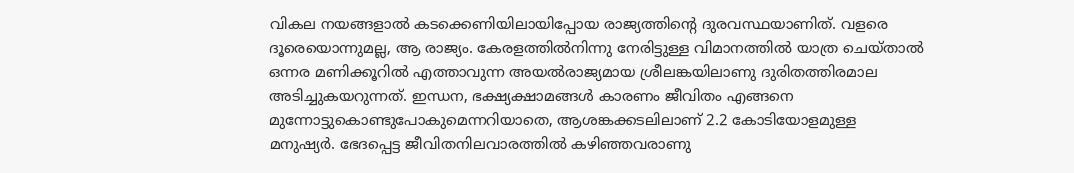വികല നയങ്ങളാല്‍ കടക്കെണിയിലായിപ്പോയ രാജ്യത്തിന്റെ ദുരവസ്ഥയാണിത്. വളരെ ദൂരെയൊന്നുമല്ല, ആ രാജ്യം. കേരളത്തില്‍നിന്നു നേരിട്ടുള്ള വിമാനത്തില്‍ യാത്ര ചെയ്താല്‍ ഒന്നര മണിക്കൂറില്‍ എത്താവുന്ന അയല്‍രാജ്യമായ ശ്രീലങ്കയിലാണു ദുരിതത്തിരമാല അടിച്ചുകയറുന്നത്. ഇന്ധന, ഭക്ഷ്യക്ഷാമങ്ങള്‍ കാരണം ജീവിതം എങ്ങനെ മുന്നോട്ടുകൊണ്ടുപോകുമെന്നറിയാതെ, ആശങ്കക്കടലിലാണ് 2.2 കോടിയോളമുള്ള മനുഷ്യര്‍. ഭേദപ്പെട്ട ജീവിതനിലവാരത്തില്‍ കഴിഞ്ഞവരാണു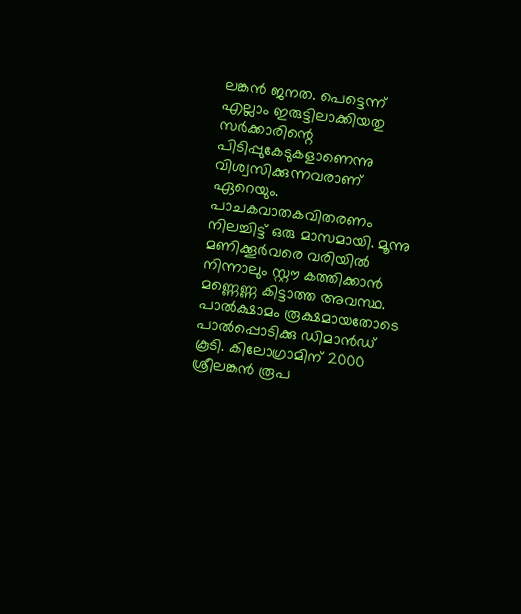ലങ്കന്‍ ജനത. പെട്ടെന്ന് എല്ലാം ഇരുട്ടിലാക്കിയതു സര്‍ക്കാരിന്റെ പിടിപ്പുകേടുകളാണെന്നു വിശ്വസിക്കുന്നവരാണ് ഏറെയും. പാചകവാതകവിതരണം നിലച്ചിട്ട് ഒരു മാസമായി. മൂന്നു മണിക്കൂര്‍വരെ വരിയില്‍ നിന്നാലും സ്റ്റൗ കത്തിക്കാന്‍ മണ്ണെണ്ണ കിട്ടാത്ത അവസ്ഥ. പാല്‍ക്ഷാമം രൂക്ഷമായതോടെ പാല്‍പ്പൊടിക്കു ഡിമാന്‍ഡ് കൂടി. കിലോഗ്രാമിന് 2000 ശ്രീലങ്കന്‍ രൂപ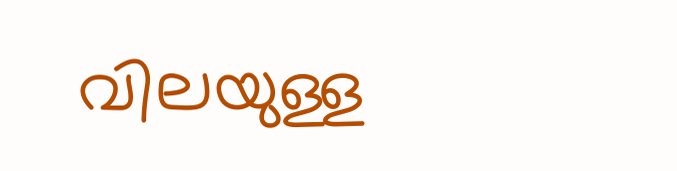വിലയുള്ള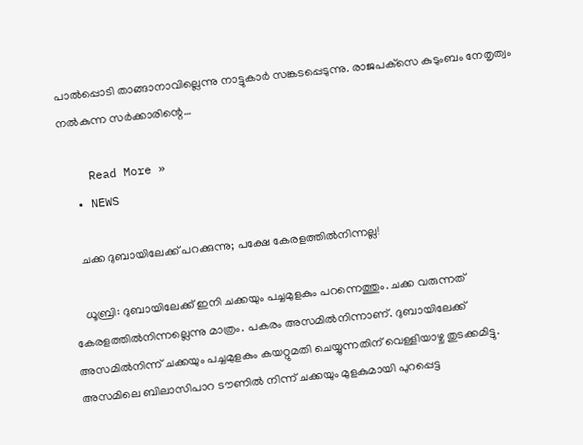പാല്‍പ്പൊടി താങ്ങാനാവില്ലെന്നു നാട്ടുകാര്‍ സങ്കടപ്പെടുന്നു. രാജപക്‌സെ കുടുംബം നേതൃത്വം നല്‍കുന്ന സര്‍ക്കാരിന്റെ…

    Read More »
  • NEWS

    ചക്ക ദുബായിലേക്ക് പറക്കുന്നു; പക്ഷേ കേരളത്തില്‍നിന്നല്ല!

    ധൂബ്രി: ദുബായിലേക്ക് ഇനി ചക്കയും പച്ചമുളകും പറന്നെത്തും. ചക്ക വരുന്നത് കേരളത്തില്‍നിന്നല്ലെന്നു മാത്രം. പകരം അസമില്‍നിന്നാണ്. ദുബായിലേക്ക് അസമില്‍നിന്ന് ചക്കയും പച്ചമുളകും കയറ്റുമതി ചെയ്യുന്നതിന് വെള്ളിയാഴ്ച തുടക്കമിട്ടു. അസമിലെ ബിലാസിപാറ ടൗണില്‍ നിന്ന് ചക്കയും മുളകുമായി പുറപ്പെട്ട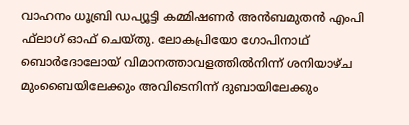വാഹനം ധൂബ്രി ഡപ്യൂട്ടി കമ്മിഷണര്‍ അന്‍ബമുതന്‍ എംപി ഫ്‌ലാഗ് ഓഫ് ചെയ്തു. ലോകപ്രിയോ ഗോപിനാഥ് ബൊര്‍ദോലോയ് വിമാനത്താവളത്തില്‍നിന്ന് ശനിയാഴ്ച മുംബൈയിലേക്കും അവിടെനിന്ന് ദുബായിലേക്കും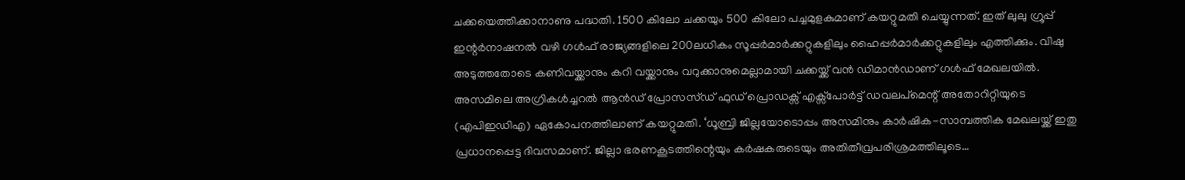ചക്കയെത്തിക്കാനാണു പദ്ധതി. 1500 കിലോ ചക്കയും 500 കിലോ പച്ചമുളകുമാണ് കയറ്റുമതി ചെയ്യുന്നത്. ഇത് ലുലു ഗ്രൂപ്പ് ഇന്റര്‍നാഷനല്‍ വഴി ഗള്‍ഫ് രാജ്യങ്ങളിലെ 200ലധികം സൂപ്പര്‍മാര്‍ക്കറ്റുകളിലും ഹൈപ്പര്‍മാര്‍ക്കറ്റുകളിലും എത്തിക്കും. വിഷു അടുത്തതോടെ കണിവയ്ക്കാനും കറി വയ്ക്കാനും വറുക്കാനുമെല്ലാമായി ചക്കയ്ക്ക് വന്‍ ഡിമാന്‍ഡാണ് ഗള്‍ഫ് മേഖലയില്‍. അസമിലെ അഗ്രികള്‍ച്ചറല്‍ ആന്‍ഡ് പ്രോസസ്ഡ് ഫുഡ് പ്രൊഡക്സ് എക്സ്പോര്‍ട്ട് ഡവലപ്മെന്റ് അതോറിറ്റിയുടെ (എപിഇഡിഎ) ഏകോപനത്തിലാണ് കയറ്റുമതി. ‘ധൂബ്രി ജില്ലയോടൊപ്പം അസമിനും കാര്‍ഷിക-സാമ്പത്തിക മേഖലയ്ക്ക് ഇതു പ്രധാനപ്പെട്ട ദിവസമാണ്. ജില്ലാ ഭരണകൂടത്തിന്റെയും കര്‍ഷകരുടെയും അതിതീവ്രപരിശ്രമത്തിലൂടെ…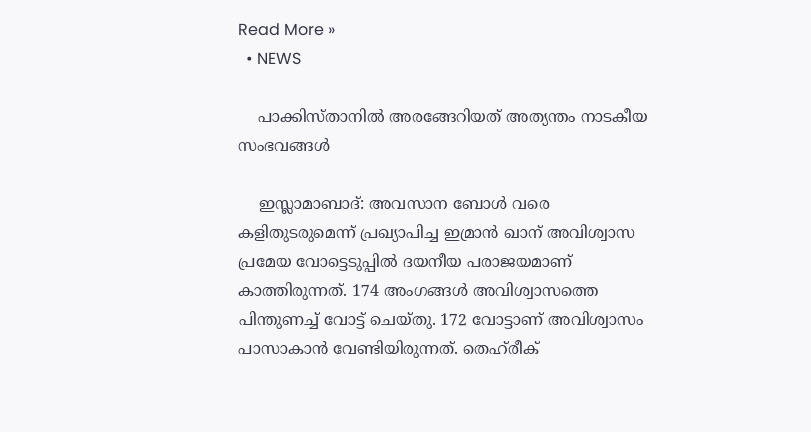Read More »
  • NEWS

    പാക്കിസ്താനില്‍ അരങ്ങേറിയത് അത്യന്തം നാടകീയ സംഭവങ്ങള്‍

    ഇസ്ലാമാബാദ്: അവസാന ബോള്‍ വരെ കളിതുടരുമെന്ന് പ്രഖ്യാപിച്ച ഇമ്രാന്‍ ഖാന് അവിശ്വാസ പ്രമേയ വോട്ടെടുപ്പില്‍ ദയനീയ പരാജയമാണ് കാത്തിരുന്നത്. 174 അംഗങ്ങള്‍ അവിശ്വാസത്തെ പിന്തുണച്ച് വോട്ട് ചെയ്തു. 172 വോട്ടാണ് അവിശ്വാസം പാസാകാന്‍ വേണ്ടിയിരുന്നത്. തെഹ്‌രീക്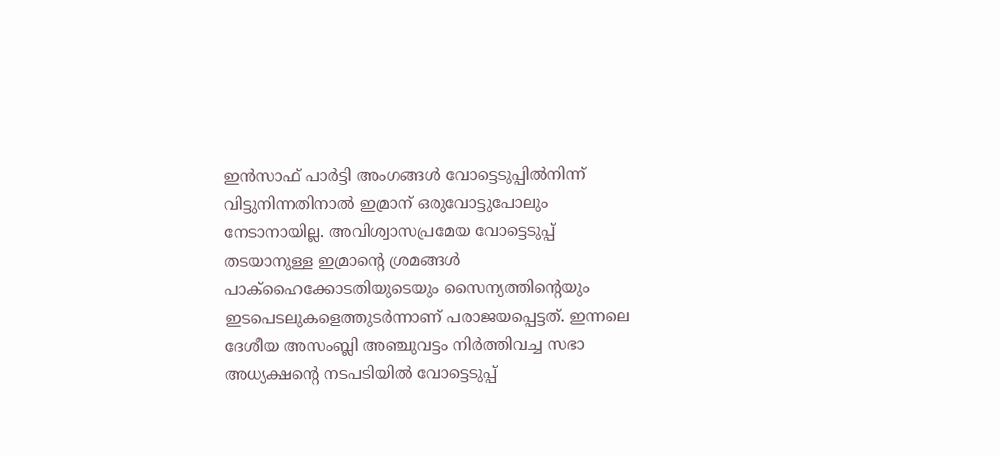ഇന്‍സാഫ് പാര്‍ട്ടി അംഗങ്ങള്‍ വോട്ടെടുപ്പില്‍നിന്ന് വിട്ടുനിന്നതിനാല്‍ ഇമ്രാന് ഒരുവോട്ടുപോലും നേടാനായില്ല. അവിശ്വാസപ്രമേയ വോട്ടെടുപ്പ് തടയാനുള്ള ഇമ്രാന്റെ ശ്രമങ്ങള്‍ പാക്‌ഹൈക്കോടതിയുടെയും സൈന്യത്തിന്റെയും ഇടപെടലുകളെത്തുടര്‍ന്നാണ് പരാജയപ്പെട്ടത്. ഇന്നലെ ദേശീയ അസംബ്ലി അഞ്ചുവട്ടം നിര്‍ത്തിവച്ച സഭാ അധ്യക്ഷന്റെ നടപടിയില്‍ വോട്ടെടുപ്പ്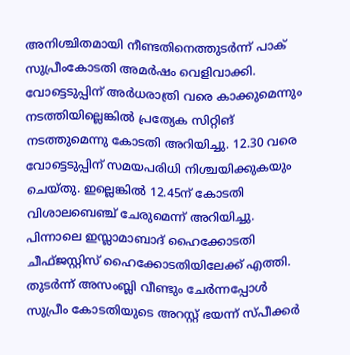അനിശ്ചിതമായി നീണ്ടതിനെത്തുടര്‍ന്ന് പാക് സുപ്രീംകോടതി അമര്‍ഷം വെളിവാക്കി. വോട്ടെടുപ്പിന് അര്‍ധരാത്രി വരെ കാക്കുമെന്നും നടത്തിയില്ലെങ്കില്‍ പ്രത്യേക സിറ്റിങ് നടത്തുമെന്നു കോടതി അറിയിച്ചു. 12.30 വരെ വോട്ടെടുപ്പിന് സമയപരിധി നിശ്ചയിക്കുകയും ചെയ്തു. ഇല്ലെങ്കില്‍ 12.45ന് കോടതി വിശാലബെഞ്ച് ചേരുമെന്ന് അറിയിച്ചു. പിന്നാലെ ഇസ്ലാമാബാദ് ഹൈക്കോടതി ചീഫ്ജസ്റ്റിസ് ഹൈക്കോടതിയിലേക്ക് എത്തി. തുടര്‍ന്ന് അസംബ്ലി വീണ്ടും ചേര്‍ന്നപ്പോള്‍ സുപ്രീം കോടതിയുടെ അറസ്റ്റ് ഭയന്ന് സ്പീക്കര്‍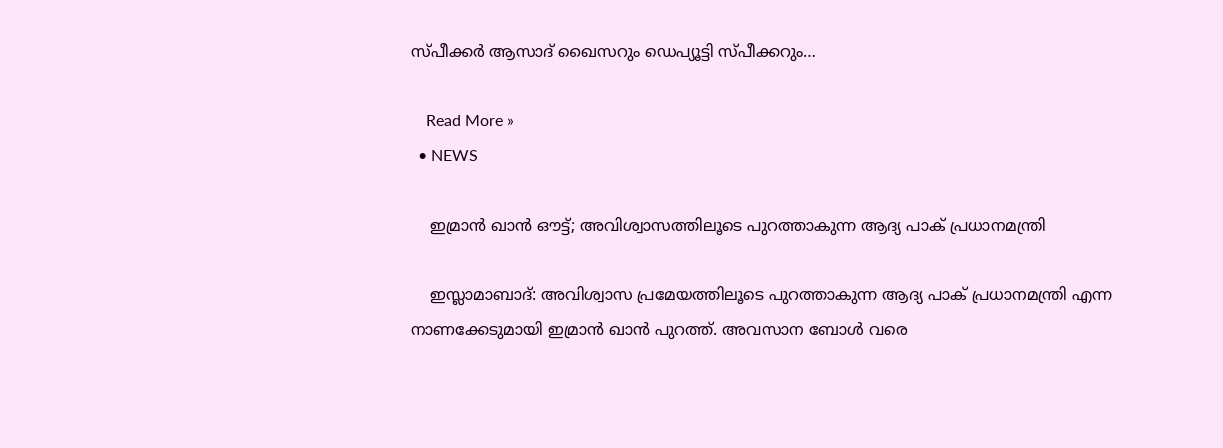സ്പീക്കര്‍ ആസാദ് ഖൈസറും ഡെപ്യൂട്ടി സ്പീക്കറും…

    Read More »
  • NEWS

    ഇമ്രാന്‍ ഖാന്‍ ഔട്ട്; അവിശ്വാസത്തിലൂടെ പുറത്താകുന്ന ആദ്യ പാക് പ്രധാനമന്ത്രി

    ഇസ്ലാമാബാദ്: അവിശ്വാസ പ്രമേയത്തിലൂടെ പുറത്താകുന്ന ആദ്യ പാക് പ്രധാനമന്ത്രി എന്ന നാണക്കേടുമായി ഇമ്രാന്‍ ഖാന്‍ പുറത്ത്. അവസാന ബോള്‍ വരെ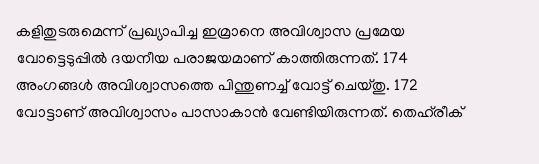കളിതുടരുമെന്ന് പ്രഖ്യാപിച്ച ഇമ്രാനെ അവിശ്വാസ പ്രമേയ വോട്ടെടുപ്പില്‍ ദയനീയ പരാജയമാണ് കാത്തിരുന്നത്. 174 അംഗങ്ങള്‍ അവിശ്വാസത്തെ പിന്തുണച്ച് വോട്ട് ചെയ്തു. 172 വോട്ടാണ് അവിശ്വാസം പാസാകാന്‍ വേണ്ടിയിരുന്നത്. തെഹ്‌രീക്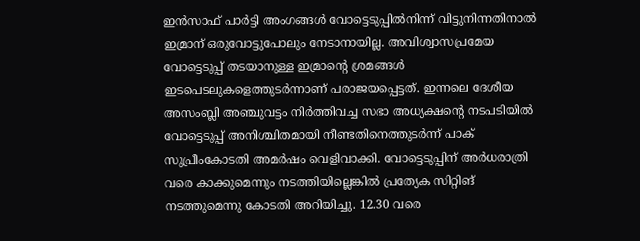ഇന്‍സാഫ് പാര്‍ട്ടി അംഗങ്ങള്‍ വോട്ടെടുപ്പില്‍നിന്ന് വിട്ടുനിന്നതിനാല്‍ ഇമ്രാന് ഒരുവോട്ടുപോലും നേടാനായില്ല. അവിശ്വാസപ്രമേയ വോട്ടെടുപ്പ് തടയാനുള്ള ഇമ്രാന്റെ ശ്രമങ്ങള്‍ ഇടപെടലുകളെത്തുടര്‍ന്നാണ് പരാജയപ്പെട്ടത്. ഇന്നലെ ദേശീയ അസംബ്ലി അഞ്ചുവട്ടം നിര്‍ത്തിവച്ച സഭാ അധ്യക്ഷന്റെ നടപടിയില്‍ വോട്ടെടുപ്പ് അനിശ്ചിതമായി നീണ്ടതിനെത്തുടര്‍ന്ന് പാക് സുപ്രീംകോടതി അമര്‍ഷം വെളിവാക്കി. വോട്ടെടുപ്പിന് അര്‍ധരാത്രി വരെ കാക്കുമെന്നും നടത്തിയില്ലെങ്കില്‍ പ്രത്യേക സിറ്റിങ് നടത്തുമെന്നു കോടതി അറിയിച്ചു. 12.30 വരെ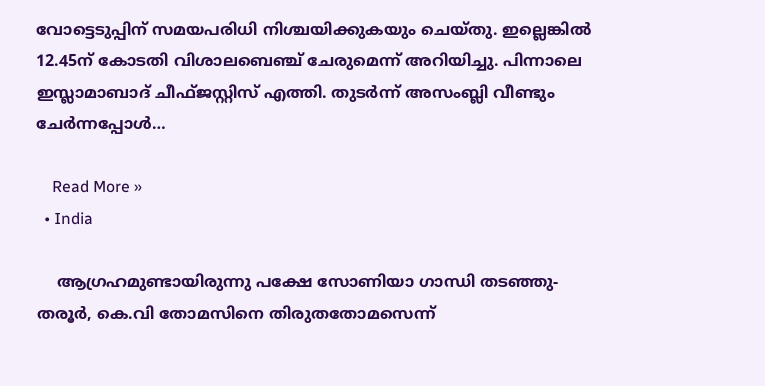വോട്ടെടുപ്പിന് സമയപരിധി നിശ്ചയിക്കുകയും ചെയ്തു. ഇല്ലെങ്കില്‍ 12.45ന് കോടതി വിശാലബെഞ്ച് ചേരുമെന്ന് അറിയിച്ചു. പിന്നാലെ ഇസ്ലാമാബാദ് ചീഫ്ജസ്റ്റിസ് എത്തി. തുടര്‍ന്ന് അസംബ്ലി വീണ്ടും ചേര്‍ന്നപ്പോള്‍…

    Read More »
  • India

    ആഗ്രഹമുണ്ടായിരുന്നു പക്ഷേ സോണിയാ ഗാന്ധി തടഞ്ഞു- തരൂർ, കെ.വി തോമസിനെ തിരുതതോമസെന്ന്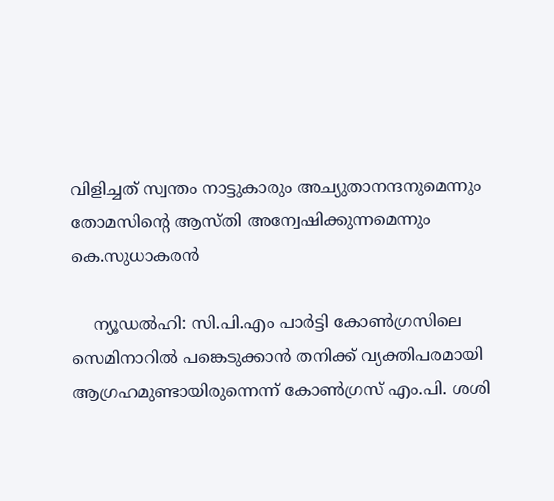വിളിച്ചത് സ്വന്തം നാട്ടുകാരും അച്യുതാനന്ദനുമെന്നും തോമസിൻ്റെ ആസ്തി അന്വേഷിക്കുന്നമെന്നും കെ.സുധാകരൻ

    ന്യൂഡല്‍ഹി: സി.പി.എം പാര്‍ട്ടി കോണ്‍ഗ്രസിലെ സെമിനാറില്‍ പങ്കെടുക്കാന്‍ തനിക്ക് വ്യക്തിപരമായി ആഗ്രഹമുണ്ടായിരുന്നെന്ന് കോണ്‍ഗ്രസ് എം.പി. ശശി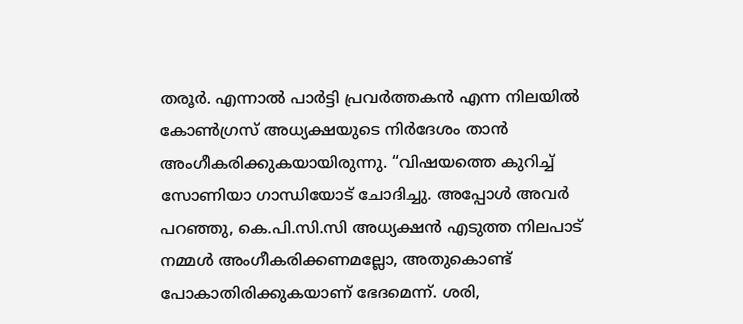തരൂര്‍. എന്നാല്‍ പാര്‍ട്ടി പ്രവര്‍ത്തകന്‍ എന്ന നിലയില്‍ കോണ്‍ഗ്രസ് അധ്യക്ഷയുടെ നിര്‍ദേശം താന്‍ അംഗീകരിക്കുകയായിരുന്നു. “വിഷയത്തെ കുറിച്ച് സോണിയാ ഗാന്ധിയോട് ചോദിച്ചു. അപ്പോള്‍ അവര്‍ പറഞ്ഞു, കെ.പി.സി.സി അധ്യക്ഷന്‍ എടുത്ത നിലപാട് നമ്മള്‍ അംഗീകരിക്കണമല്ലോ, അതുകൊണ്ട് പോകാതിരിക്കുകയാണ് ഭേദമെന്ന്. ശരി,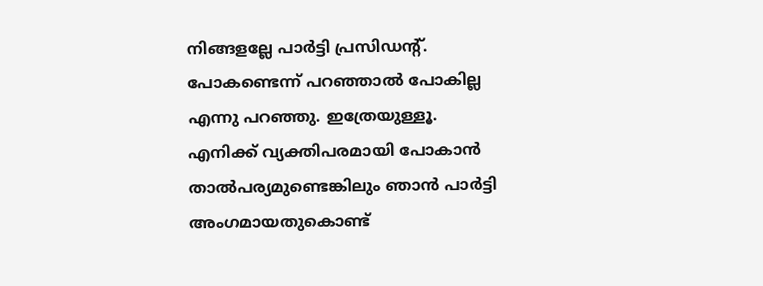നിങ്ങളല്ലേ പാര്‍ട്ടി പ്രസിഡന്റ്. പോകണ്ടെന്ന് പറഞ്ഞാല്‍ പോകില്ല എന്നു പറഞ്ഞു. ഇത്രേയുള്ളൂ. എനിക്ക് വ്യക്തിപരമായി പോകാന്‍ താല്‍പര്യമുണ്ടെങ്കിലും ഞാന്‍ പാര്‍ട്ടി അംഗമായതുകൊണ്ട്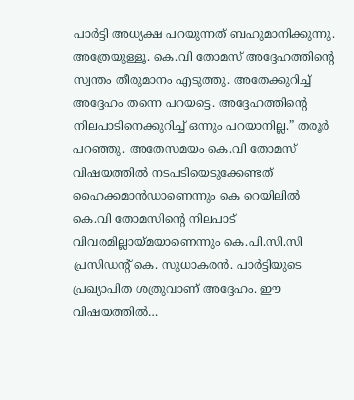പാര്‍ട്ടി അധ്യക്ഷ പറയുന്നത് ബഹുമാനിക്കുന്നു. അത്രേയുള്ളൂ. കെ.വി തോമസ് അദ്ദേഹത്തിന്റെ സ്വന്തം തീരുമാനം എടുത്തു. അതേക്കുറിച്ച് അദ്ദേഹം തന്നെ പറയട്ടെ. അദ്ദേഹത്തിന്റെ നിലപാടിനെക്കുറിച്ച് ഒന്നും പറയാനില്ല.” തരൂര്‍ പറഞ്ഞു. അതേസമയം കെ.വി തോമസ് വിഷയത്തിൽ നടപടിയെടുക്കേണ്ടത് ഹൈക്കമാൻഡാണെന്നും കെ റെയിലിൽ കെ.വി തോമസിന്റെ നിലപാട് വിവരമില്ലായ്മയാണെന്നും കെ.പി.സി.സി പ്രസിഡന്റ് കെ. സുധാകരൻ. പാർട്ടിയുടെ പ്രഖ്യാപിത ശത്രുവാണ് അദ്ദേഹം. ഈ വിഷയത്തിൽ…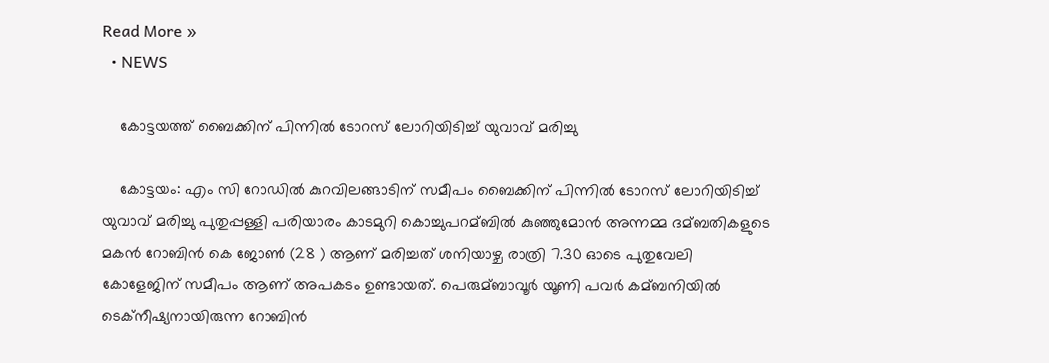Read More »
  • NEWS

    കോട്ടയത്ത് ബൈക്കിന് പിന്നില്‍ ടോറസ് ലോറിയിടിച്ച്‌ യുവാവ് മരിച്ചു

    കോട്ടയം: എം സി റോഡില്‍ കുറവിലങ്ങാടിന് സമീപം ബൈക്കിന് പിന്നില്‍ ടോറസ് ലോറിയിടിച്ച്‌ യുവാവ് മരിച്ചു പുതുപ്പള്ളി പരിയാരം കാടമുറി കൊച്ചുപറമ്ബില്‍ കുഞ്ഞുമോന്‍ അന്നമ്മ ദമ്ബതികളുടെ മകന്‍ റോബിന്‍ കെ ജോണ്‍ (28 ) ആണ് മരിച്ചത് ശനിയാഴ്ച രാത്രി 7.30 ഓടെ പുതുവേലി കോളേജിന് സമീപം ആണ് അപകടം ഉണ്ടായത്. പെരുമ്ബാവൂര്‍ യൂണി പവര്‍ കമ്ബനിയില്‍ ടെക്നീഷ്യനായിരുന്ന റോബിൻ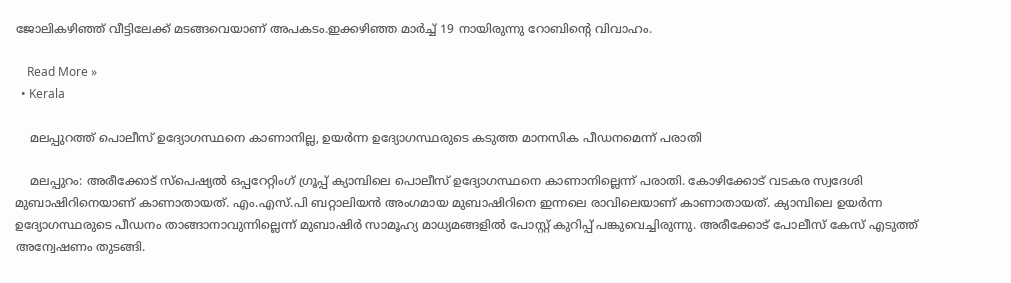ജോലികഴിഞ്ഞ് വീട്ടിലേക്ക് മടങ്ങവെയാണ് അപകടം.ഇക്കഴിഞ്ഞ മാര്‍ച്ച്‌ 19 നായിരുന്നു റോബിന്റെ വിവാഹം.

    Read More »
  • Kerala

    മലപ്പുറത്ത് പൊലീസ് ഉദ്യോഗസ്ഥനെ കാണാനില്ല, ഉയര്‍ന്ന ഉദ്യോഗസ്ഥരുടെ കടുത്ത മാനസിക പീഡനമെന്ന് പരാതി

    മലപ്പുറം: അരീക്കോട് സ്പെഷ്യല്‍ ഒപ്പറേറ്റിംഗ് ഗ്രൂപ്പ് ക്യാമ്പിലെ പൊലീസ് ഉദ്യോഗസ്ഥനെ കാണാനില്ലെന്ന് പരാതി. കോഴിക്കോട് വടകര സ്വദേശി മുബാഷിറിനെയാണ് കാണാതായത്. എം.എസ്.പി ബറ്റാലിയന്‍ അംഗമായ മുബാഷിറിനെ ഇന്നലെ രാവിലെയാണ് കാണാതായത്. ക്യാമ്പിലെ ഉയര്‍ന്ന ഉദ്യോഗസ്ഥരുടെ പീഡനം താങ്ങാനാവുന്നില്ലെന്ന് മുബാഷിര്‍ സാമൂഹ്യ മാധ്യമങ്ങളില്‍ പോസ്റ്റ് കുറിപ്പ് പങ്കുവെച്ചിരുന്നു. അരീക്കോട് പോലീസ് കേസ് എടുത്ത് അന്വേഷണം തുടങ്ങി.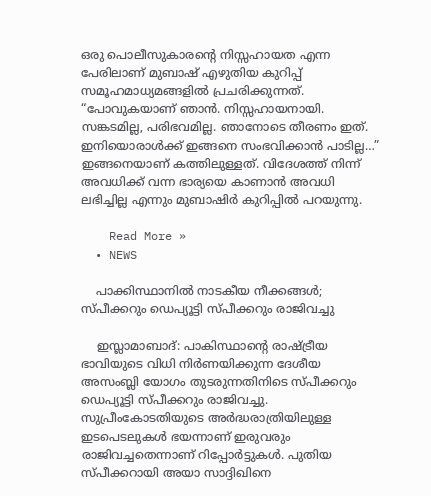ഒരു പൊലീസുകാരന്റെ നിസ്സഹായത എന്ന പേരിലാണ് മുബാഷ് എഴുതിയ കുറിപ്പ് സമൂഹമാധ്യമങ്ങളിൽ പ്രചരിക്കുന്നത്. “പോവുകയാണ് ഞാൻ. നിസ്സഹായനായി. സങ്കടമില്ല, പരിഭവമില്ല. ഞാനോടെ തീരണം ഇത്. ഇനിയൊരാൾക്ക് ഇങ്ങനെ സംഭവിക്കാൻ പാടില്ല…” ഇങ്ങനെയാണ് കത്തിലുള്ളത്. വിദേശത്ത് നിന്ന് അവധിക്ക് വന്ന ഭാര്യയെ കാണാൻ അവധി ലഭിച്ചില്ല എന്നും മുബാഷിർ കുറിപ്പിൽ പറയുന്നു.

    Read More »
  • NEWS

    പാക്കിസ്ഥാനില്‍ നാടകീയ നീക്കങ്ങള്‍; സ്പീക്കറും ഡെപ്യൂട്ടി സ്പീക്കറും രാജിവച്ചു

    ഇസ്ലാമാബാദ്: പാകിസ്ഥാന്റെ രാഷ്ട്രീയ ഭാവിയുടെ വിധി നിര്‍ണയിക്കുന്ന ദേശീയ അസംബ്ലി യോഗം തുടരുന്നതിനിടെ സ്പീക്കറും ഡെപ്യൂട്ടി സ്പീക്കറും രാജിവച്ചു. സുപ്രീംകോടതിയുടെ അര്‍ദ്ധരാത്രിയിലുള്ള ഇടപെടലുകള്‍ ഭയന്നാണ് ഇരുവരും രാജിവച്ചതെന്നാണ് റിപ്പോര്‍ട്ടുകള്‍. പുതിയ സ്പീക്കറായി അയാ സാദ്ദിഖിനെ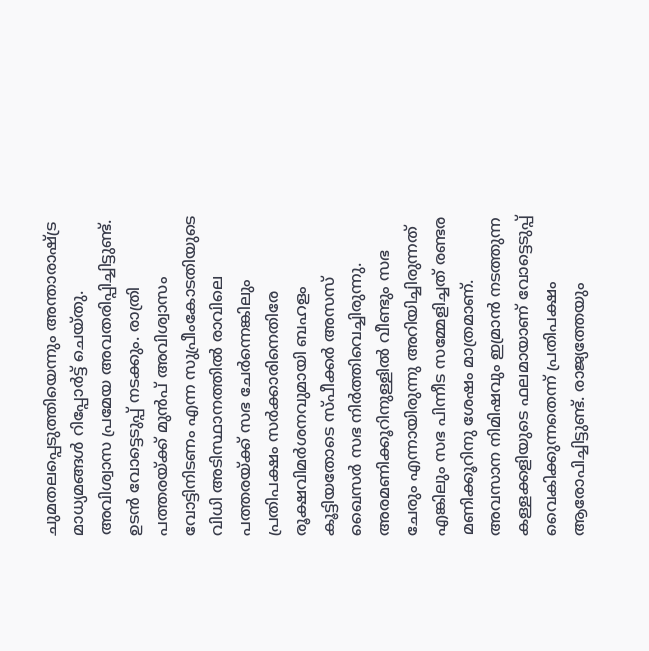ചുമതലപ്പെടുത്തിയെന്നും അന്താരാഷ്ട്ര മാധ്യമങ്ങള്‍ റിപ്പോര്‍ട്ട് ചെയ്തു. അവിശ്വാസ പ്രമേയ അവതരിപ്പിച്ചിട്ടുണ്ട്. ഉടന്‍ വോട്ടെടുപ്പ് നടക്കും. രാത്രി പത്തരയ്ക്ക് മുന്‍പ് അവിശ്വാസം വോട്ടിനിടണം എന്ന സുപ്രീംകോടതിയുടെ വിധി അടിസ്ഥാനത്തില്‍ രാവിലെ പത്തരയ്ക്ക് സഭ ചേര്‍ന്നെങ്കിലും പ്രതിപക്ഷം സര്‍ക്കാരിനെതിരേ രൂക്ഷവിമര്‍ശനവുമായി ബഹളം കൂട്ടിയതോടെ സ്പീക്കര്‍ അസസ് ഖൈസര്‍ സഭ നിര്‍ത്തിവെച്ചിരുന്നു. അരമണിക്കൂറിനുള്ളില്‍ വീണ്ടും സഭ ചേരും എന്നായിരുന്നു അറിയിച്ചിരുന്നത് എങ്കിലും സഭ പിന്നീട സമ്മേളിച്ചത് രണ്ടര മണിക്കൂറിനു ശേഷം മാത്രമാണ്. അവസാന നിമിഷവും ഇമ്രാന്‍ നടത്തുന്ന കള്ളക്കളിയുടെ ഫലമായാണ് വോട്ടെടുപ്പ് വൈകിക്കുന്നതെന്ന് പ്രതിപക്ഷം ആരോപിച്ചിട്ടുണ്ട്. രാജ്യത്തേയും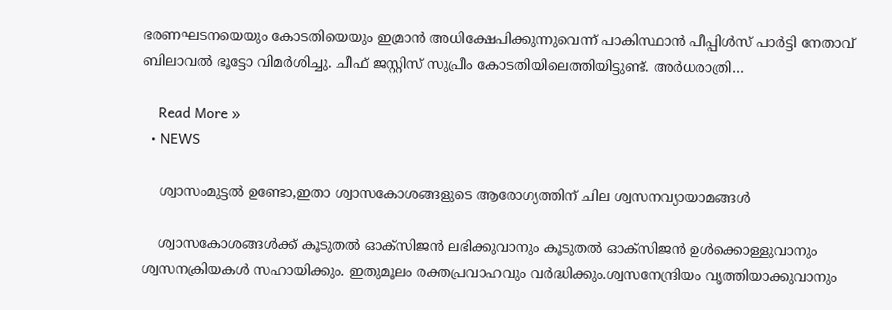ഭരണഘടനയെയും കോടതിയെയും ഇമ്രാന്‍ അധിക്ഷേപിക്കുന്നുവെന്ന് പാകിസ്ഥാന്‍ പീപ്പിള്‍സ് പാര്‍ട്ടി നേതാവ് ബിലാവല്‍ ഭൂട്ടോ വിമര്‍ശിച്ചു. ചീഫ് ജസ്റ്റിസ് സുപ്രീം കോടതിയിലെത്തിയിട്ടുണ്ട്. അര്‍ധരാത്രി…

    Read More »
  • NEWS

    ശ്വാസംമുട്ടൽ ഉണ്ടോ,ഇതാ ശ്വാസകോശങ്ങളുടെ ആരോഗ്യത്തിന് ചില ശ്വസനവ്യായാമങ്ങള്‍

    ശ്വാസകോശങ്ങള്‍ക്ക് കൂടുതല്‍ ഓക്‌സിജന്‍ ലഭിക്കുവാനും കൂടുതല്‍ ഓക്‌സിജന്‍ ഉള്‍ക്കൊള്ളുവാനും ശ്വസനക്രിയകള്‍ സഹായിക്കും. ഇതുമൂലം രക്തപ്രവാഹവും വര്‍ദ്ധിക്കും.ശ്വസനേന്ദ്രിയം വൃത്തിയാക്കുവാനും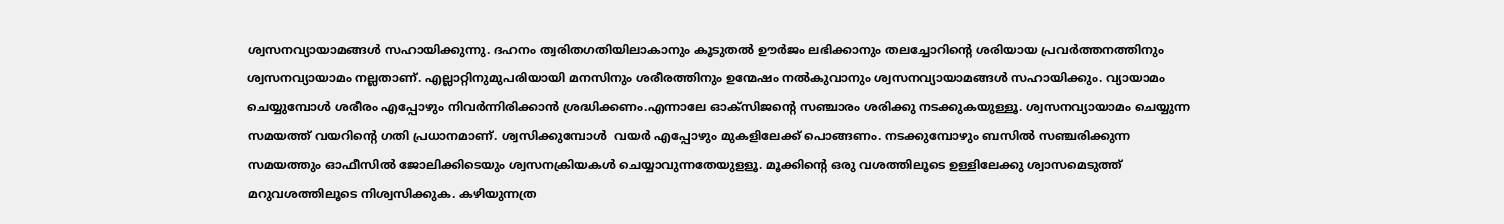ശ്വസനവ്യായാമങ്ങള്‍ സഹായിക്കുന്നു. ദഹനം ത്വരിതഗതിയിലാകാനും കൂടുതല്‍ ഊര്‍ജം ലഭിക്കാനും തലച്ചോറിന്റെ ശരിയായ പ്രവര്‍ത്തനത്തിനും ശ്വസനവ്യായാമം നല്ലതാണ്. എല്ലാറ്റിനുമുപരിയായി മനസിനും ശരീരത്തിനും ഉന്മേഷം നല്‍കുവാനും ശ്വസനവ്യായാമങ്ങള്‍ സഹായിക്കും. വ്യായാമം ചെയ്യുമ്പോള്‍ ശരീരം എപ്പോഴും നിവര്‍ന്നിരിക്കാന്‍ ശ്രദ്ധിക്കണം.എന്നാലേ ഓക്‌സിജന്റെ സഞ്ചാരം ശരിക്കു നടക്കുകയുള്ളൂ. ശ്വസനവ്യായാമം ചെയ്യുന്ന സമയത്ത് വയറിന്റെ ഗതി പ്രധാനമാണ്. ശ്വസിക്കുമ്പോള്‍  വയര്‍ എപ്പോഴും മുകളിലേക്ക് പൊങ്ങണം. നടക്കുമ്പോഴും ബസില്‍ സഞ്ചരിക്കുന്ന സമയത്തും ഓഫീസില്‍ ജോലിക്കിടെയും ശ്വസനക്രിയകള്‍ ചെയ്യാവുന്നതേയുളളൂ. മൂക്കിന്റെ ഒരു വശത്തിലൂടെ ഉള്ളിലേക്കു ശ്വാസമെടുത്ത് മറുവശത്തിലൂടെ നിശ്വസിക്കുക. കഴിയുന്നത്ര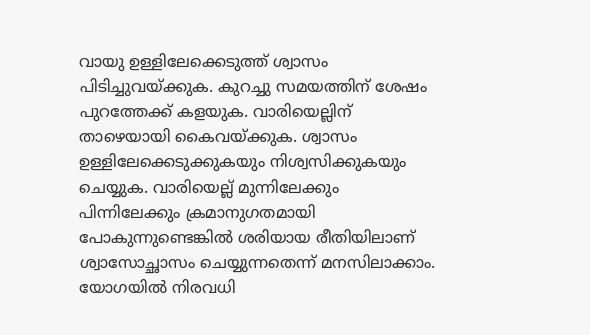വായു ഉള്ളിലേക്കെടുത്ത് ശ്വാസം പിടിച്ചുവയ്ക്കുക. കുറച്ചു സമയത്തിന് ശേഷം പുറത്തേക്ക് കളയുക. വാരിയെല്ലിന് താഴെയായി കൈവയ്ക്കുക. ശ്വാസം ഉള്ളിലേക്കെടുക്കുകയും നിശ്വസിക്കുകയും ചെയ്യുക. വാരിയെല്ല് മുന്നിലേക്കും പിന്നിലേക്കും ക്രമാനുഗതമായി പോകുന്നുണ്ടെങ്കില്‍ ശരിയായ രീതിയിലാണ് ശ്വാസോച്ഛാസം ചെയ്യുന്നതെന്ന് മനസിലാക്കാം. യോഗയില്‍ നിരവധി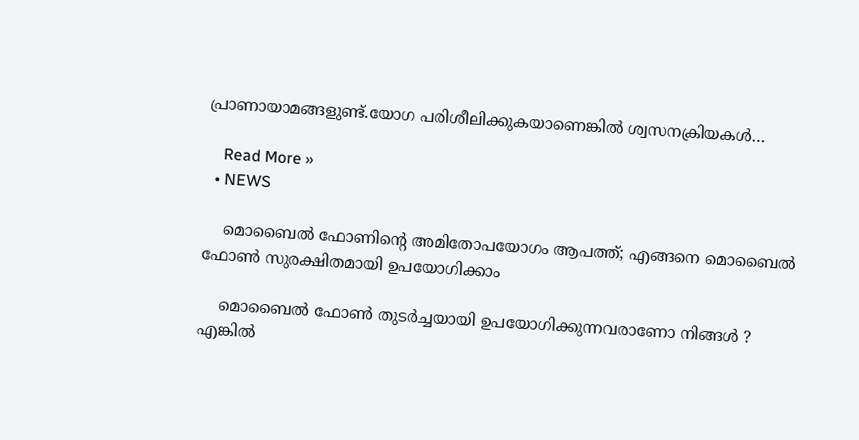പ്രാണായാമങ്ങളുണ്ട്.യോഗ പരിശീലിക്കുകയാണെങ്കില്‍ ശ്വസനക്രിയകള്‍…

    Read More »
  • NEWS

    മൊബൈൽ ഫോണിന്റെ അമിതോപയോഗം ആപത്ത്; എങ്ങനെ മൊബൈൽ ഫോൺ സുരക്ഷിതമായി ഉപയോഗിക്കാം

    മൊബൈല്‍ ഫോണ്‍ തുടര്‍ച്ചയായി ഉപയോഗിക്കുന്നവരാണോ നിങ്ങൾ ? എങ്കിൽ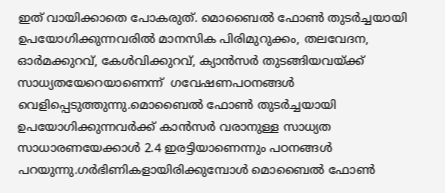ഇത് വായിക്കാതെ പോകരുത്. മൊബൈല്‍ ഫോണ്‍ തുടര്‍ച്ചയായി ഉപയോഗിക്കുന്നവരില്‍ മാനസിക പിരിമുറുക്കം, തലവേദന, ഓര്‍മക്കുറവ്, കേള്‍വിക്കുറവ്, ക്യാന്‍സര്‍ തുടങ്ങിയവയ്ക്ക് സാധ്യതയേറെയാണെന്ന്  ഗവേഷണപഠനങ്ങള്‍ വെളിപ്പെടുത്തുന്നു.മൊബൈല്‍ ഫോണ്‍ തുടര്‍ച്ചയായി ഉപയോഗിക്കുന്നവര്‍ക്ക് കാന്‍സര്‍ വരാനുള്ള സാധ്യത സാധാരണയേക്കാള്‍ 2.4 ഇരട്ടിയാണെന്നും പഠനങ്ങൾ പറയുന്നു.ഗര്‍ഭിണികളായിരിക്കുമ്പോള്‍ മൊബൈല്‍ ഫോണ്‍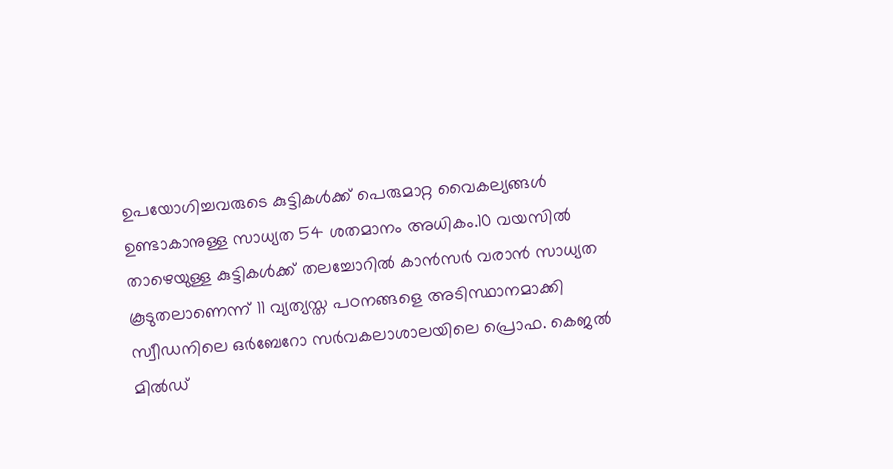ഉപയോഗിച്ചവരുടെ കുട്ടികള്‍ക്ക് പെരുമാറ്റ വൈകല്യങ്ങള്‍ ഉണ്ടാകാനുള്ള സാധ്യത 54 ശതമാനം അധികം.10 വയസില്‍ താഴെയുള്ള കുട്ടികള്‍ക്ക് തലച്ചോറില്‍ കാന്‍സര്‍ വരാന്‍ സാധ്യത കൂടുതലാണെന്ന് 11 വ്യത്യസ്ത പഠനങ്ങളെ അടിസ്ഥാനമാക്കി സ്വീഡനിലെ ഒര്‍ബേറോ സര്‍വകലാശാലയിലെ പ്രൊഫ. കെജല്‍ മില്‍ഡ്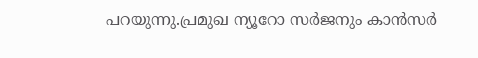പറയുന്നു.പ്രമുഖ ന്യൂറോ സര്‍ജനും കാന്‍സര്‍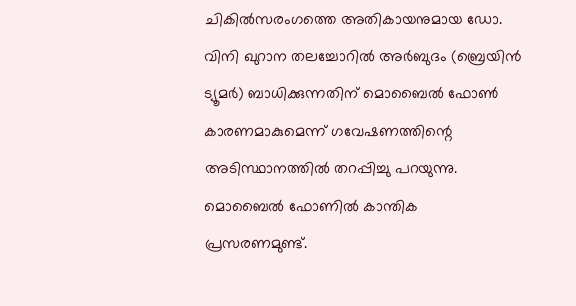ചികില്‍സരംഗത്തെ അതികായനുമായ ഡോ. വിനി ഖുറാന തലച്ചോറില്‍ അര്‍ബുദം (ബ്രെയിന്‍ ട്യൂമര്‍) ബാധിക്കുന്നതിന് മൊബൈല്‍ ഫോണ്‍ കാരണമാകുമെന്ന് ഗവേഷണത്തിന്റെ അടിസ്ഥാനത്തില്‍ തറപ്പിച്ചു പറയുന്നു.   മൊബൈല്‍ ഫോണില്‍ കാന്തിക പ്രസരണമുണ്ട്.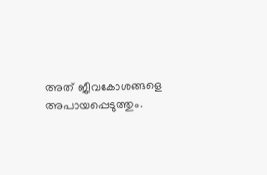അത് ജീവകോശങ്ങളെ അപായപ്പെടുത്തും.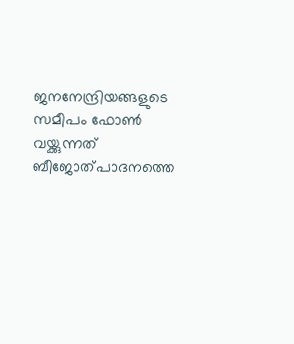ജനനേന്ദ്രിയങ്ങളുടെ സമീപം ഫോണ്‍ വയ്ക്കുന്നത് ബീജോത്പാദനത്തെ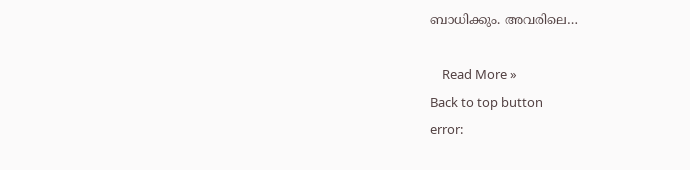ബാധിക്കും. അവരിലെ…

    Read More »
Back to top button
error: